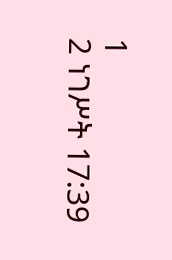1
2 ነገሥት 17:39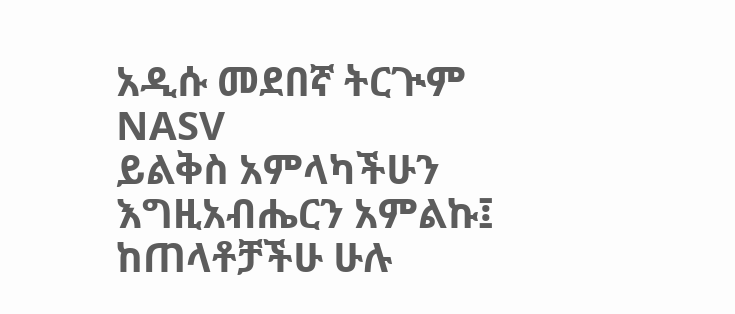አዲሱ መደበኛ ትርጒም
NASV
ይልቅስ አምላካችሁን እግዚአብሔርን አምልኩ፤ ከጠላቶቻችሁ ሁሉ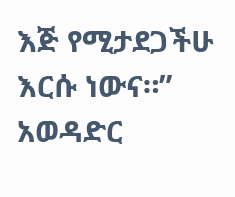እጅ የሚታደጋችሁ እርሱ ነውና።”
አወዳድር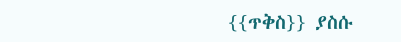{{ጥቅስ}} ያስሱ